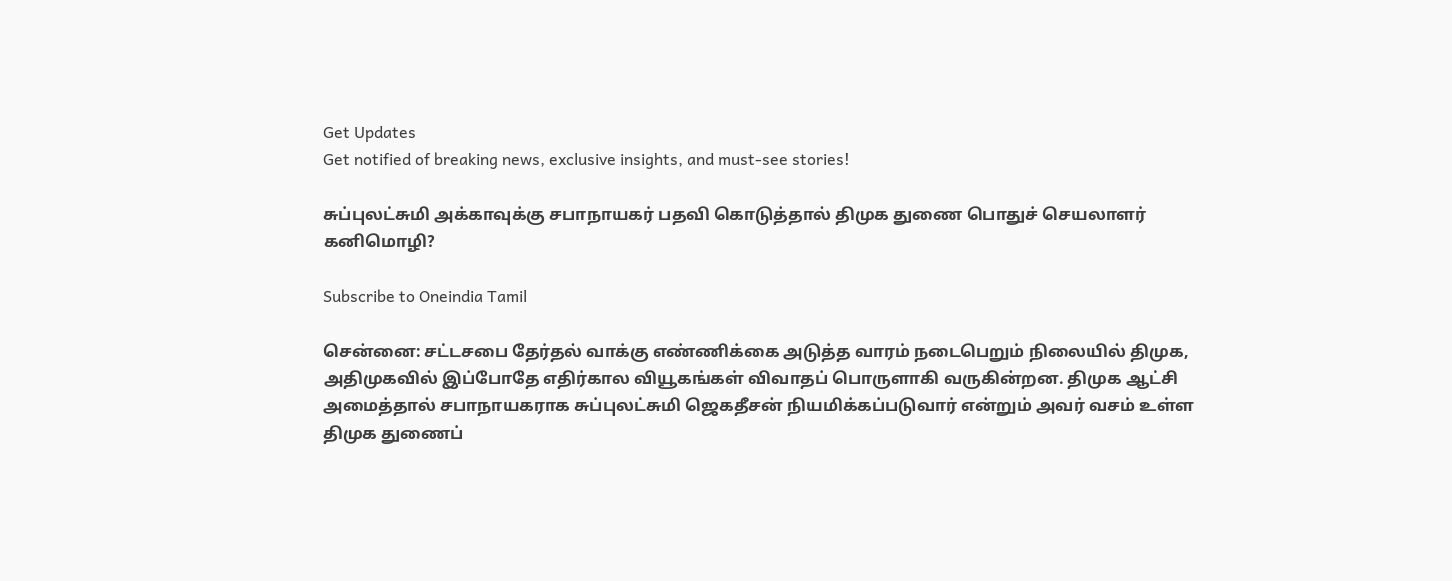Get Updates
Get notified of breaking news, exclusive insights, and must-see stories!

சுப்புலட்சுமி அக்காவுக்கு சபாநாயகர் பதவி கொடுத்தால் திமுக துணை பொதுச் செயலாளர் கனிமொழி?

Subscribe to Oneindia Tamil

சென்னை: சட்டசபை தேர்தல் வாக்கு எண்ணிக்கை அடுத்த வாரம் நடைபெறும் நிலையில் திமுக, அதிமுகவில் இப்போதே எதிர்கால வியூகங்கள் விவாதப் பொருளாகி வருகின்றன. திமுக ஆட்சி அமைத்தால் சபாநாயகராக சுப்புலட்சுமி ஜெகதீசன் நியமிக்கப்படுவார் என்றும் அவர் வசம் உள்ள திமுக துணைப்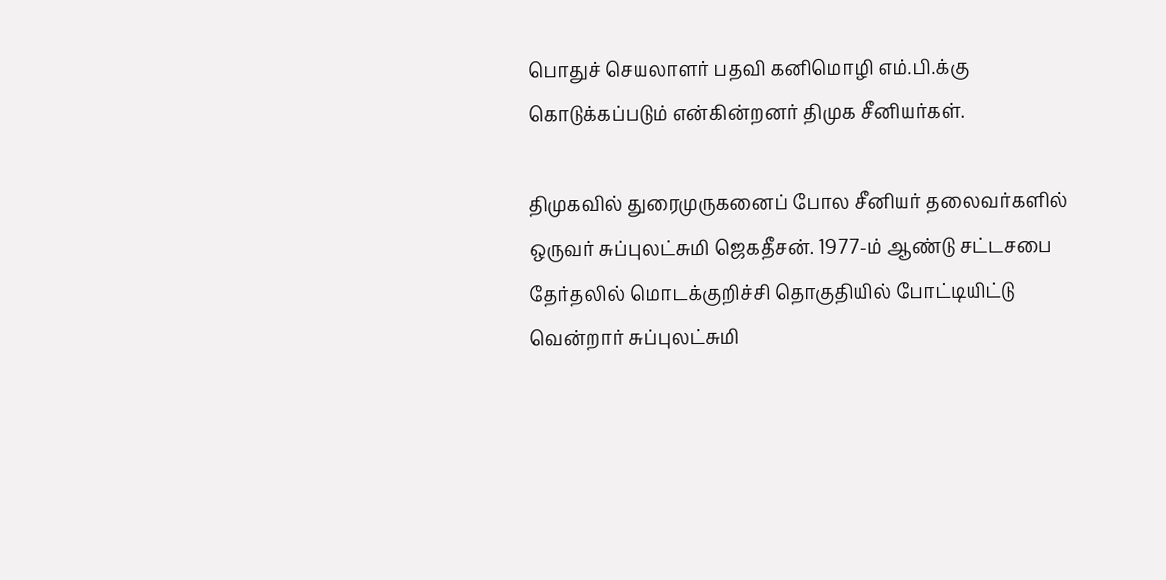பொதுச் செயலாளர் பதவி கனிமொழி எம்.பி.க்கு கொடுக்கப்படும் என்கின்றனர் திமுக சீனியர்கள்.

திமுகவில் துரைமுருகனைப் போல சீனியர் தலைவர்களில் ஒருவர் சுப்புலட்சுமி ஜெகதீசன். 1977-ம் ஆண்டு சட்டசபை தேர்தலில் மொடக்குறிச்சி தொகுதியில் போட்டியிட்டு வென்றார் சுப்புலட்சுமி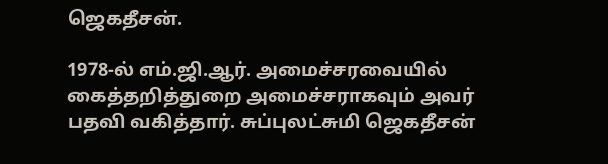ஜெகதீசன்.

1978-ல் எம்.ஜி.ஆர். அமைச்சரவையில் கைத்தறித்துறை அமைச்சராகவும் அவர் பதவி வகித்தார். சுப்புலட்சுமி ஜெகதீசன்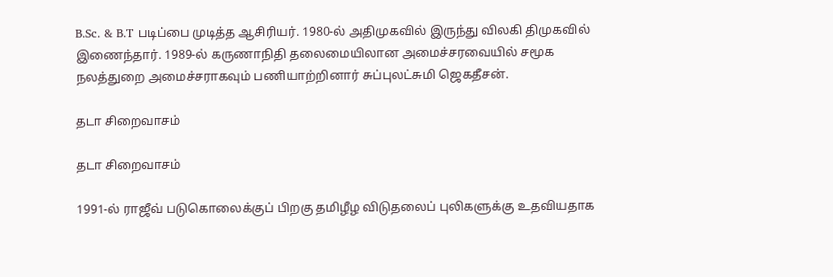B.Sc. & B.T படிப்பை முடித்த ஆசிரியர். 1980-ல் அதிமுகவில் இருந்து விலகி திமுகவில் இணைந்தார். 1989-ல் கருணாநிதி தலைமையிலான அமைச்சரவையில் சமூக நலத்துறை அமைச்சராகவும் பணியாற்றினார் சுப்புலட்சுமி ஜெகதீசன்.

தடா சிறைவாசம்

தடா சிறைவாசம்

1991-ல் ராஜீவ் படுகொலைக்குப் பிறகு தமிழீழ விடுதலைப் புலிகளுக்கு உதவியதாக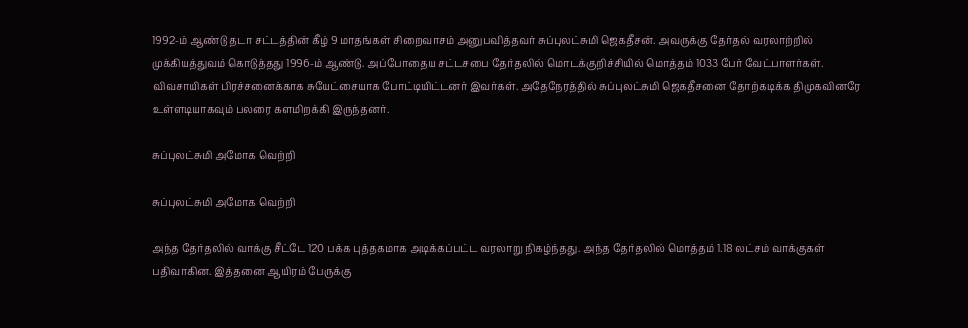1992-ம் ஆண்டு தடா சட்டத்தின் கீழ் 9 மாதங்கள் சிறைவாசம் அனுபவித்தவர் சுப்புலட்சுமி ஜெகதீசன். அவருக்கு தேர்தல் வரலாற்றில் முக்கியத்துவம் கொடுத்தது 1996-ம் ஆண்டு. அப்போதைய சட்டசபை தேர்தலில் மொடக்குறிச்சியில் மொத்தம் 1033 பேர் வேட்பாளர்கள். விவசாயிகள் பிரச்சனைக்காக சுயேட்சையாக போட்டியிட்டனர் இவர்கள். அதேநேரத்தில் சுப்புலட்சுமி ஜெகதீசனை தோற்கடிக்க திமுகவினரே உள்ளடியாகவும் பலரை களமிறக்கி இருந்தனர்.

சுப்புலட்சுமி அமோக வெற்றி

சுப்புலட்சுமி அமோக வெற்றி

அந்த தேர்தலில் வாக்கு சீட்டே 120 பக்க புத்தகமாக அடிக்கப்பட்ட வரலாறு நிகழ்ந்தது. அந்த தேர்தலில் மொத்தம் 1.18 லட்சம் வாக்குகள் பதிவாகின. இத்தனை ஆயிரம் பேருக்கு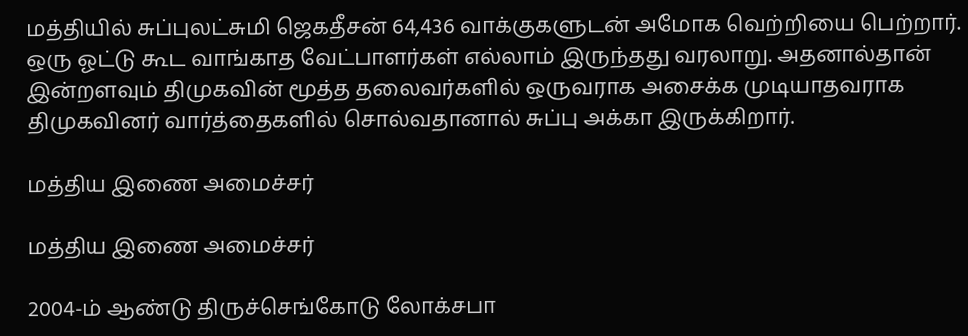மத்தியில் சுப்புலட்சுமி ஜெகதீசன் 64,436 வாக்குகளுடன் அமோக வெற்றியை பெற்றார். ஒரு ஓட்டு கூட வாங்காத வேட்பாளர்கள் எல்லாம் இருந்தது வரலாறு. அதனால்தான் இன்றளவும் திமுகவின் மூத்த தலைவர்களில் ஒருவராக அசைக்க முடியாதவராக திமுகவினர் வார்த்தைகளில் சொல்வதானால் சுப்பு அக்கா இருக்கிறார்.

மத்திய இணை அமைச்சர்

மத்திய இணை அமைச்சர்

2004-ம் ஆண்டு திருச்செங்கோடு லோக்சபா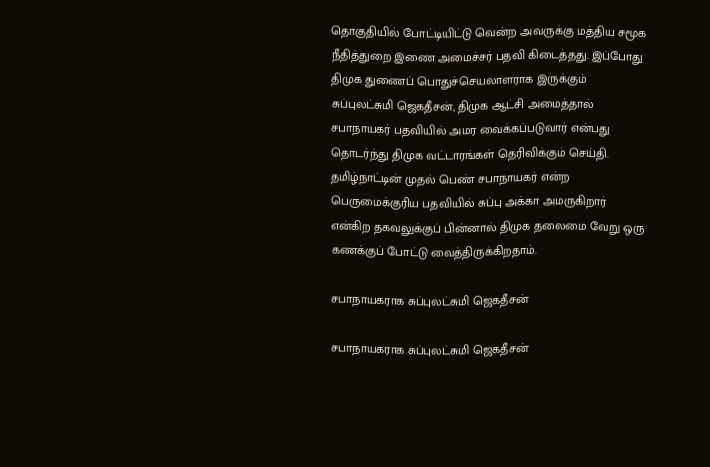தொகுதியில் போட்டியிட்டு வென்ற அவருக்கு மத்திய சமூக நீதித்துறை இணை அமைச்சர் பதவி கிடைத்தது. இப்போது திமுக துணைப் பொதுச்செயலாளராக இருக்கும் சுப்புலட்சுமி ஜெகதீசன், திமுக ஆட்சி அமைத்தால் சபாநாயகர் பதவியில் அமர வைக்கப்படுவார் என்பது தொடர்ந்து திமுக வட்டாரங்கள் தெரிவிக்கும் செய்தி. தமிழ்நாட்டின் முதல் பெண் சபாநாயகர் என்ற பெருமைக்குரிய பதவியில் சுப்பு அக்கா அமருகிறார் என்கிற தகவலுக்குப் பின்னால் திமுக தலைமை வேறு ஒரு கணக்குப் போட்டு வைத்திருக்கிறதாம்.

சபாநாயகராக சுப்புலட்சுமி ஜெகதீசன்

சபாநாயகராக சுப்புலட்சுமி ஜெகதீசன்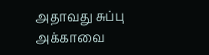அதாவது சுப்பு அக்காவை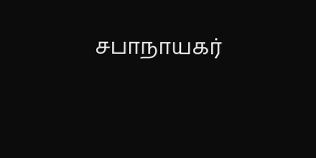சபாநாயகர்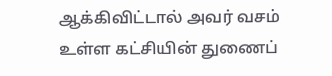ஆக்கிவிட்டால் அவர் வசம் உள்ள கட்சியின் துணைப்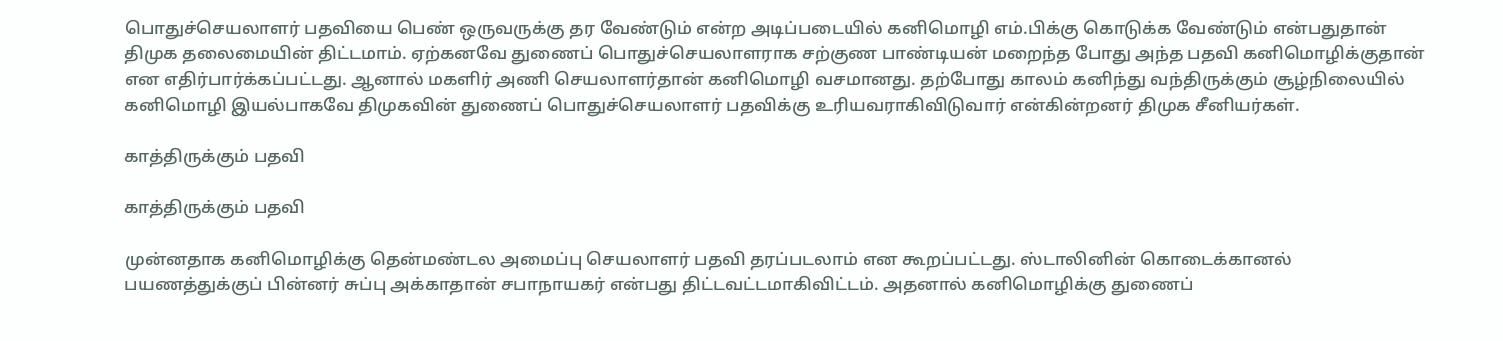பொதுச்செயலாளர் பதவியை பெண் ஒருவருக்கு தர வேண்டும் என்ற அடிப்படையில் கனிமொழி எம்.பிக்கு கொடுக்க வேண்டும் என்பதுதான் திமுக தலைமையின் திட்டமாம். ஏற்கனவே துணைப் பொதுச்செயலாளராக சற்குண பாண்டியன் மறைந்த போது அந்த பதவி கனிமொழிக்குதான் என எதிர்பார்க்கப்பட்டது. ஆனால் மகளிர் அணி செயலாளர்தான் கனிமொழி வசமானது. தற்போது காலம் கனிந்து வந்திருக்கும் சூழ்நிலையில் கனிமொழி இயல்பாகவே திமுகவின் துணைப் பொதுச்செயலாளர் பதவிக்கு உரியவராகிவிடுவார் என்கின்றனர் திமுக சீனியர்கள்.

காத்திருக்கும் பதவி

காத்திருக்கும் பதவி

முன்னதாக கனிமொழிக்கு தென்மண்டல அமைப்பு செயலாளர் பதவி தரப்படலாம் என கூறப்பட்டது. ஸ்டாலினின் கொடைக்கானல் பயணத்துக்குப் பின்னர் சுப்பு அக்காதான் சபாநாயகர் என்பது திட்டவட்டமாகிவிட்டம். அதனால் கனிமொழிக்கு துணைப்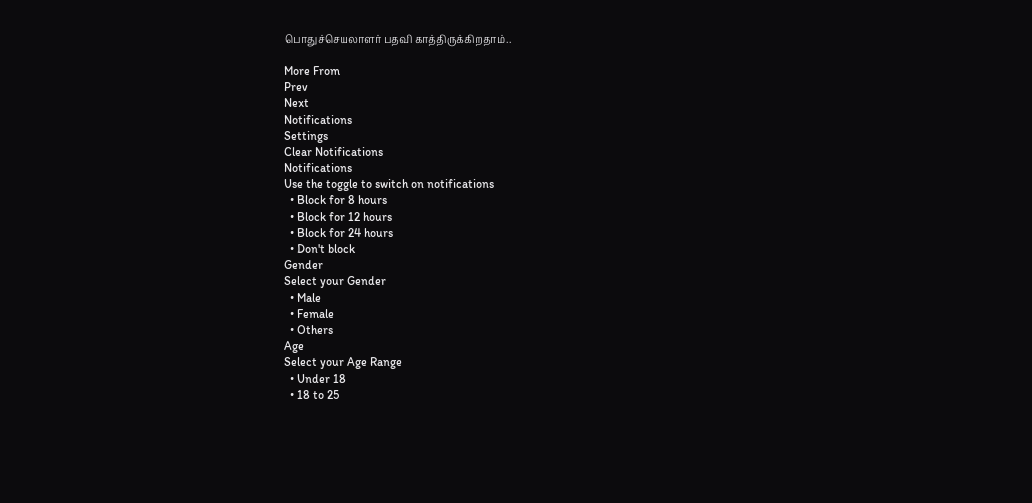பொதுச்செயலாளர் பதவி காத்திருக்கிறதாம்..

More From
Prev
Next
Notifications
Settings
Clear Notifications
Notifications
Use the toggle to switch on notifications
  • Block for 8 hours
  • Block for 12 hours
  • Block for 24 hours
  • Don't block
Gender
Select your Gender
  • Male
  • Female
  • Others
Age
Select your Age Range
  • Under 18
  • 18 to 25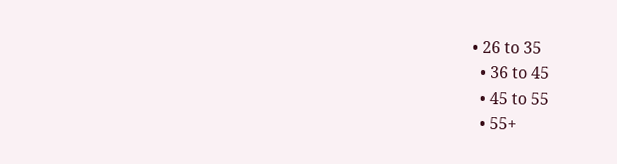• 26 to 35
  • 36 to 45
  • 45 to 55
  • 55+